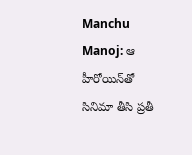Manchu Manoj: ఆ హీరోయిన్‌తో సినిమా తీసి ప్ర‌తీ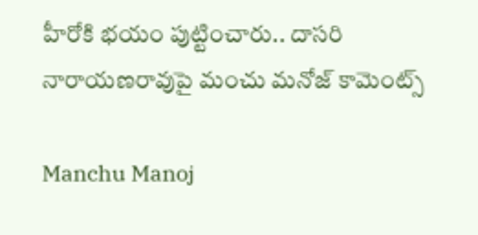హీరోకి భ‌యం పుట్టించారు.. దాసరి నారాయణరావుపై మంచు మనోజ్ కామెంట్స్

Manchu Manoj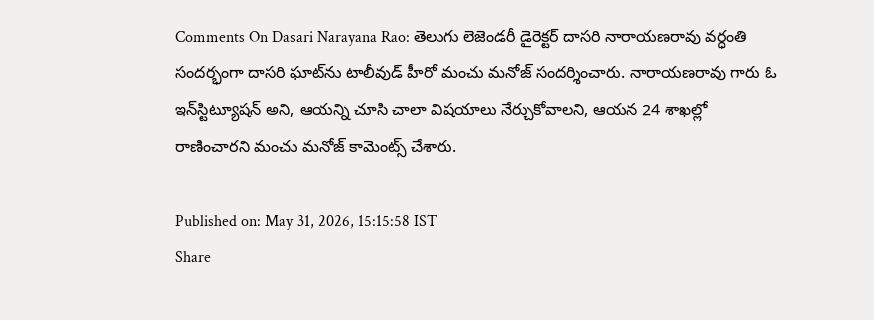Comments On Dasari Narayana Rao: తెలుగు లెజెండరీ డైరెక్టర్ దాసరి నారాయణరావు వర్ధంతి సందర్భంగా దాసరి ఘాట్‌ను టాలీవుడ్ హీరో మంచు మనోజ్ సందర్శించారు. నారాయణ‌రావు గారు ఓ ఇన్‌స్టిట్యూష‌న్‌ అని, ఆయ‌న్ని చూసి చాలా విష‌యాలు నేర్చుకోవాలని, ఆయన 24 శాఖల్లో రాణించారని మంచు మనోజ్ కామెంట్స్ చేశారు.

Published on: May 31, 2026, 15:15:58 IST
Share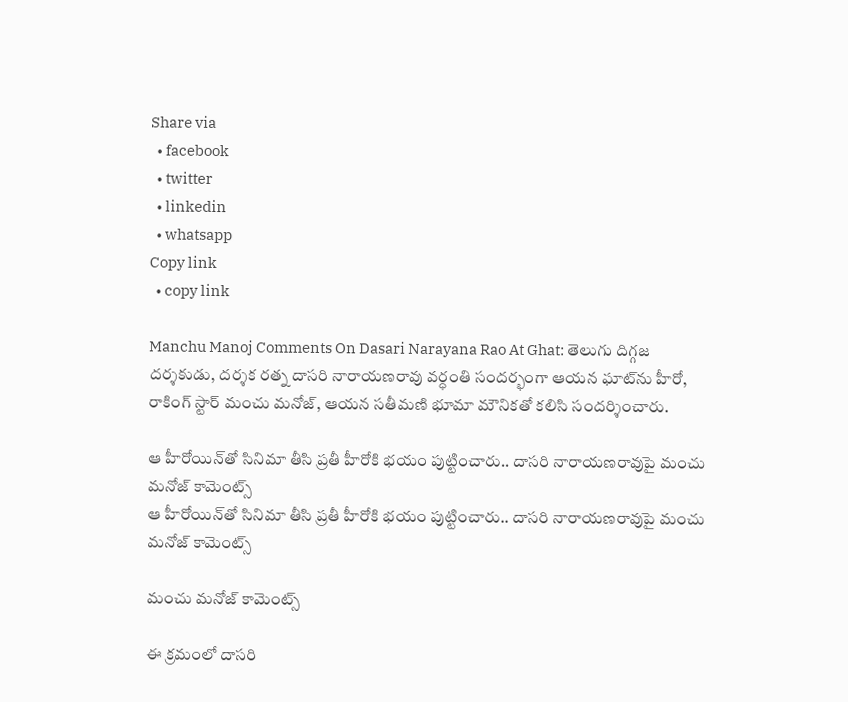Share via
  • facebook
  • twitter
  • linkedin
  • whatsapp
Copy link
  • copy link

Manchu Manoj Comments On Dasari Narayana Rao At Ghat: తెలుగు దిగ్గజ దర్శకుడు, దర్శక రత్న దాసరి నారాయణరావు వ‌ర్ధంతి సంద‌ర్భంగా ఆయ‌న ఘాట్‌ను హీరో, రాకింగ్ స్టార్ మంచు మనోజ్, ఆయన స‌తీమ‌ణి భూమా మౌనిక‌తో క‌లిసి సంద‌ర్శించారు.

ఆ హీరోయిన్‌తో సినిమా తీసి ప్ర‌తీ హీరోకి భ‌యం పుట్టించారు.. దాసరి నారాయణరావుపై మంచు మనోజ్ కామెంట్స్
ఆ హీరోయిన్‌తో సినిమా తీసి ప్ర‌తీ హీరోకి భ‌యం పుట్టించారు.. దాసరి నారాయణరావుపై మంచు మనోజ్ కామెంట్స్

మంచు మనోజ్ కామెంట్స్

ఈ క్ర‌మంలో దాస‌రి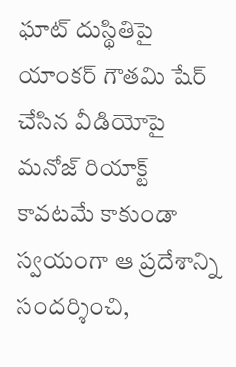ఘాట్ దుస్థితిపై యాంక‌ర్ గౌత‌మి షేర్ చేసిన వీడియోపై మ‌నోజ్ రియాక్ట్ కావ‌ట‌మే కాకుండా స్వయంగా ఆ ప్రదేశాన్ని సందర్శించి,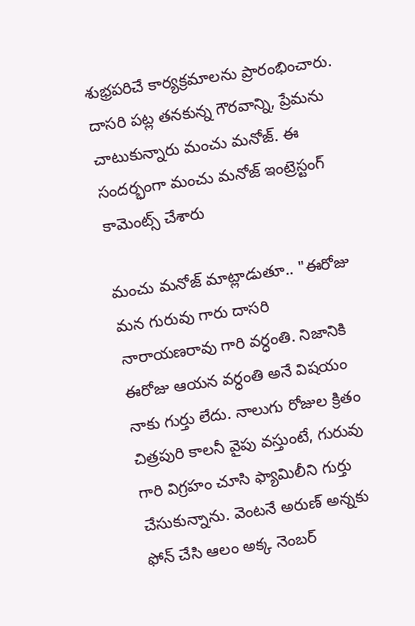శుభ్రపరిచే కార్యక్రమాలను ప్రారంభించారు. దాసరి పట్ల తనకున్న గౌరవాన్ని, ప్రేమ‌ను చాటుకున్నారు మంచు మనోజ్. ఈ సంద‌ర్భంగా మంచు మనోజ్ ఇంట్రెస్టంగ్ కామెంట్స్ చేశారు

మంచు మ‌నోజ్ మాట్లాడుతూ.. "ఈరోజు మ‌న గురువు గారు దాస‌రి నారాయ‌ణ‌రావు గారి వర్ధంతి. నిజానికి ఈరోజు ఆయ‌న వ‌ర్ధంతి అనే విష‌యం నాకు గుర్తు లేదు. నాలుగు రోజుల క్రితం చిత్రపురి కాల‌నీ వైపు వ‌స్తుంటే, గురువు గారి విగ్ర‌హం చూసి ఫ్యామిలీని గుర్తు చేసుకున్నాను. వెంట‌నే అరుణ్ అన్న‌కు ఫోన్ చేసి ఆలం అక్క నెంబ‌ర్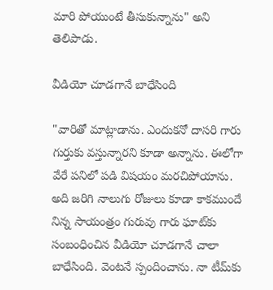మారి పోయుంటే తీసుకున్నాను" అని తెలిపాడు.

వీడియో చూడగానే బాధేసింది

"వారితో మాట్లాడాను. ఎందుక‌నో దాస‌రి గారు గుర్తుకు వ‌స్తున్నార‌ని కూడా అన్నాను. ఈలోగా వేరే ప‌నిలో ప‌డి విష‌యం మ‌రచిపోయాను. అది జ‌రిగి నాలుగు రోజులు కూడా కాక‌ముందే నిన్న సాయంత్రం గురువు గారు ఘాట్‌కు సంబంధించిన వీడియో చూడ‌గానే చాలా బాధేసింది. వెంట‌నే స్పందించాను. నా టీమ్‌కు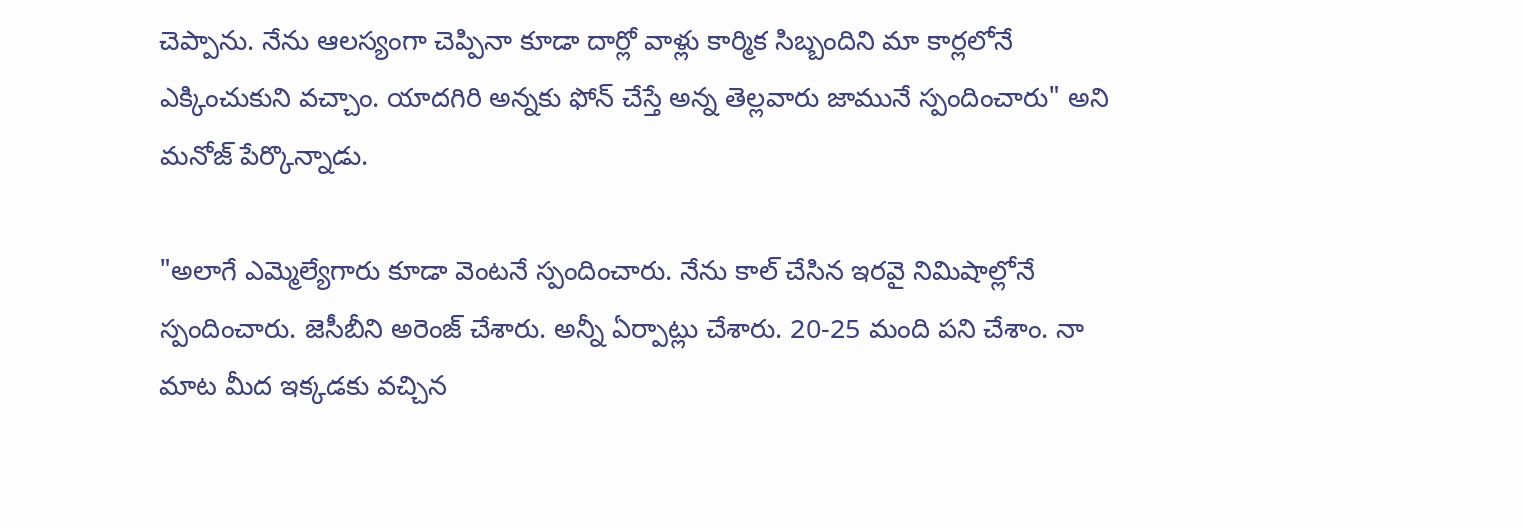చెప్పాను. నేను ఆల‌స్యంగా చెప్పినా కూడా దార్లో వాళ్లు కార్మిక సిబ్బందిని మా కార్ల‌లోనే ఎక్కించుకుని వ‌చ్చాం. యాద‌గిరి అన్న‌కు ఫోన్ చేస్తే అన్న తెల్ల‌వారు జామునే స్పందించారు" అని మనోజ్ పేర్కొన్నాడు.

"అలాగే ఎమ్మెల్యేగారు కూడా వెంట‌నే స్పందించారు. నేను కాల్ చేసిన ఇర‌వై నిమిషాల్లోనే స్పందించారు. జెసీబీని అరెంజ్ చేశారు. అన్నీ ఏర్పాట్లు చేశారు. 20-25 మంది ప‌ని చేశాం. నా మాట మీద ఇక్క‌డ‌కు వ‌చ్చిన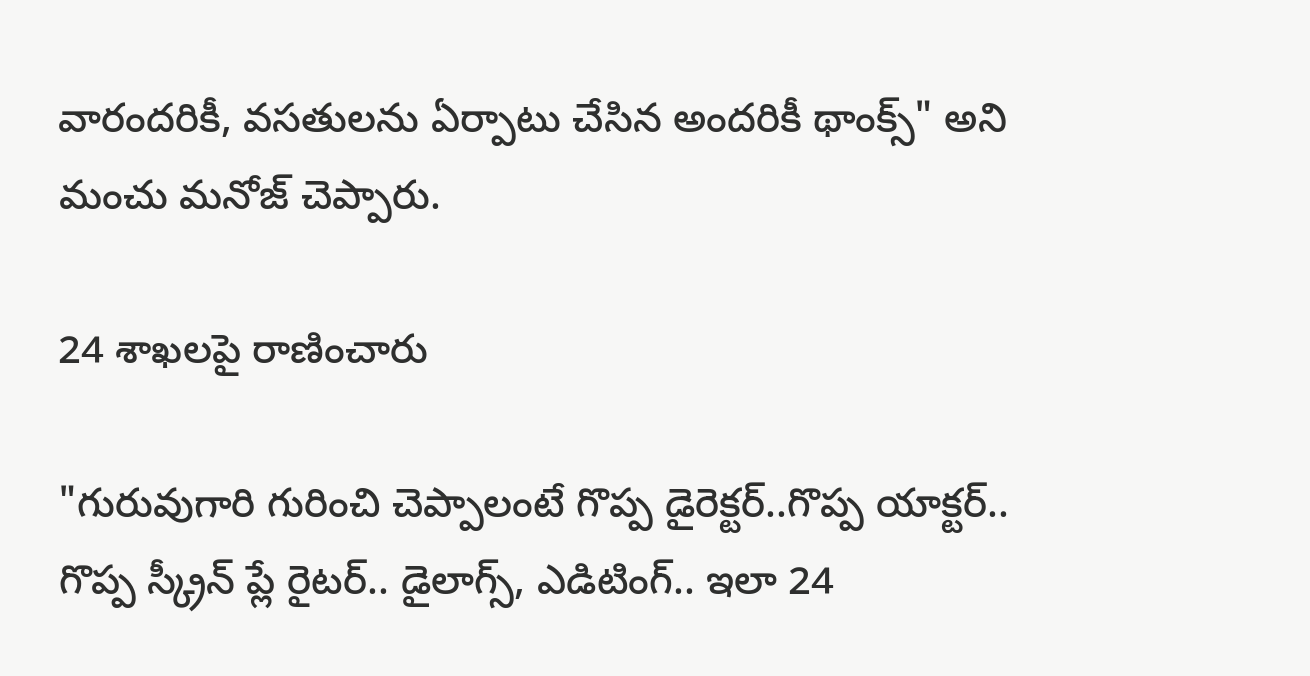వారంద‌రికీ, వ‌స‌తుల‌ను ఏర్పాటు చేసిన అంద‌రికీ థాంక్స్‌" అని మంచు మనోజ్ చెప్పారు.

24 శాఖలపై రాణించారు

"గురువుగారి గురించి చెప్పాలంటే గొప్ప డైరెక్ట‌ర్‌..గొప్ప యాక్ట‌ర్‌.. గొప్ప స్క్రీన్ ప్లే రైట‌ర్‌.. డైలాగ్స్‌, ఎడిటింగ్.. ఇలా 24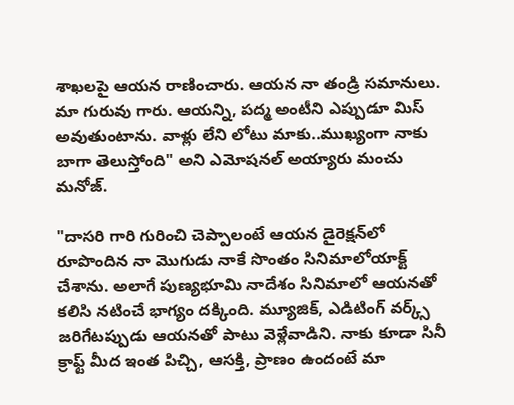శాఖ‌ల‌పై ఆయ‌న రాణించారు. ఆయ‌న నా తండ్రి స‌మానులు. మా గురువు గారు. ఆయ‌న్ని, ప‌ద్మ అంటీని ఎప్పుడూ మిస్ అవుతుంటాను. వాళ్లు లేని లోటు మాకు..ముఖ్యంగా నాకు బాగా తెలుస్తోంది" అని ఎమోషనల్ అయ్యారు మంచు మనోజ్.

"దాసరి గారి గురించి చెప్పాలంటే ఆయ‌న డైరెక్ష‌న్‌లో రూపొందిన నా మొగుడు నాకే సొంతం సినిమాలోయాక్ట్ చేశాను. అలాగే పుణ్య‌భూమి నాదేశం సినిమాలో ఆయ‌న‌తో క‌లిసి న‌టించే భాగ్యం ద‌క్కింది. మ్యూజిక్‌, ఎడిటింగ్ వ‌ర్క్స్ జ‌రిగేట‌ప్పుడు ఆయ‌న‌తో పాటు వెళ్లేవాడిని. నాకు కూడా సినీ క్రాఫ్ట్ మీద ఇంత పిచ్చి, ఆస‌క్తి, ప్రాణం ఉందంటే మా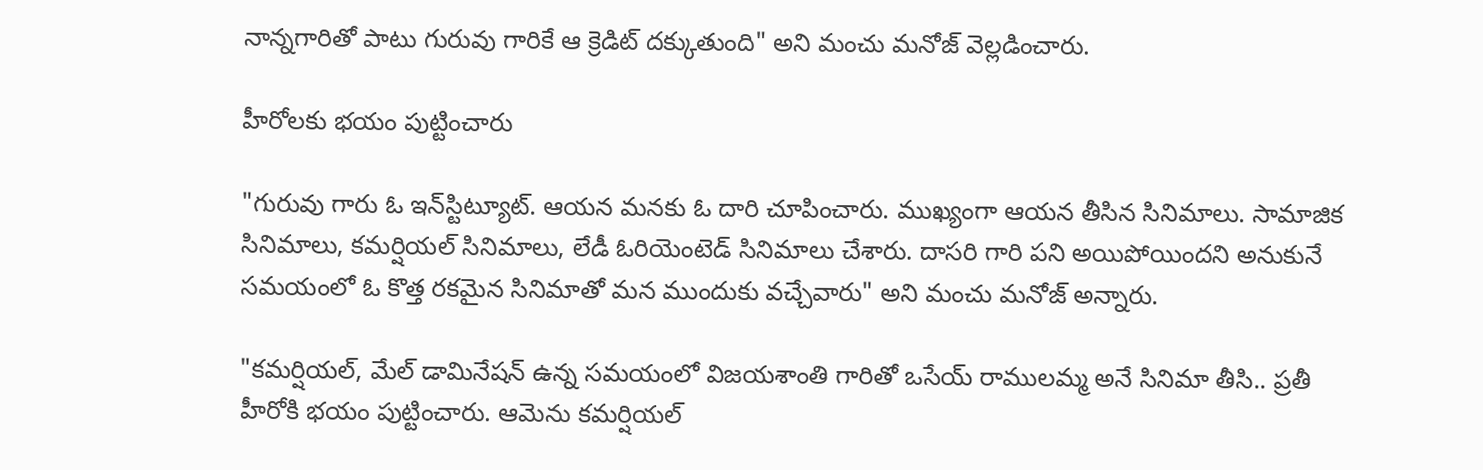నాన్న‌గారితో పాటు గురువు గారికే ఆ క్రెడిట్ ద‌క్కుతుంది" అని మంచు మనోజ్ వెల్లడించారు.

హీరోలకు భయం పుట్టించారు

"గురువు గారు ఓ ఇన్‌స్టిట్యూట్‌. ఆయ‌న మ‌న‌కు ఓ దారి చూపించారు. ముఖ్యంగా ఆయ‌న తీసిన సినిమాలు. సామాజిక సినిమాలు, క‌మ‌ర్షియ‌ల్ సినిమాలు, లేడీ ఓరియెంటెడ్ సినిమాలు చేశారు. దాస‌రి గారి ప‌ని అయిపోయింద‌ని అనుకునే స‌మ‌యంలో ఓ కొత్త ర‌క‌మైన సినిమాతో మ‌న ముందుకు వ‌చ్చేవారు" అని మంచు మనోజ్ అన్నారు.

"క‌మ‌ర్షియ‌ల్, మేల్ డామినేష‌న్ ఉన్న స‌మ‌యంలో విజ‌య‌శాంతి గారితో ఒసేయ్ రాముల‌మ్మ అనే సినిమా తీసి.. ప్ర‌తీ హీరోకి భ‌యం పుట్టించారు. ఆమెను క‌మ‌ర్షియ‌ల్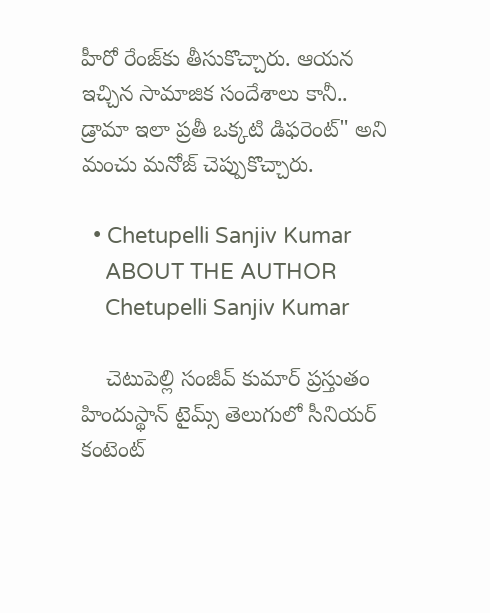హీరో రేంజ్‌కు తీసుకొచ్చారు. ఆయ‌న ఇచ్చిన సామాజిక సందేశాలు కానీ.. డ్రామా ఇలా ప్ర‌తీ ఒక్క‌టి డిఫ‌రెంట్‌" అని మంచు మనోజ్ చెప్పుకొచ్చారు.

  • Chetupelli Sanjiv Kumar
    ABOUT THE AUTHOR
    Chetupelli Sanjiv Kumar

    చెటుపెల్లి సంజీవ్ కుమార్ ప్రస్తుతం హిందుస్థాన్ టైమ్స్ తెలుగులో సీనియర్ కంటెంట్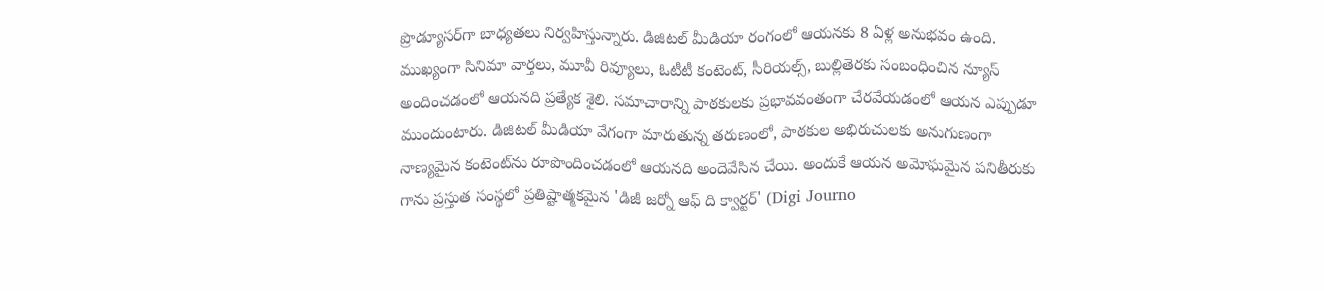ప్రొడ్యూసర్‌గా బాధ్యతలు నిర్వహిస్తున్నారు. డిజిటల్ మీడియా రంగంలో ఆయనకు 8 ఏళ్ల అనుభవం ఉంది. ముఖ్యంగా సినిమా వార్తలు, మూవీ రివ్యూలు, ఓటీటీ కంటెంట్, సీరియల్స్, బుల్లితెరకు సంబంధించిన న్యూస్ అందించడంలో ఆయనది ప్రత్యేక శైలి. సమాచారాన్ని పాఠకులకు ప్రభావవంతంగా చేరవేయడంలో ఆయన ఎప్పుడూ ముందుంటారు. డిజిటల్ మీడియా వేగంగా మారుతున్న తరుణంలో, పాఠకుల అభిరుచులకు అనుగుణంగా నాణ్యమైన కంటెంట్‌ను రూపొందించడంలో ఆయనది అందెవేసిన చేయి. అందుకే ఆయన అమోఘమైన పనితీరుకు గాను ప్రస్తుత సంస్థలో ప్రతిష్టాత్మకమైన 'డిజీ జర్నో ఆఫ్ ది క్వార్టర్' (Digi Journo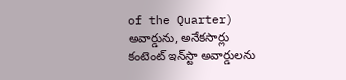of the Quarter) అవార్డును, అనేకసార్లు కంటెంట్ ఇన్‌స్టా అవార్డులను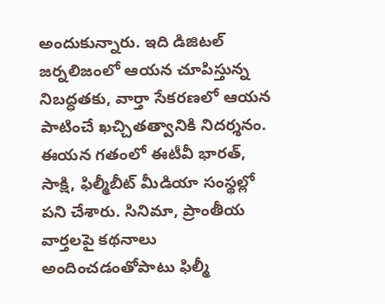అందుకున్నారు. ఇది డిజిటల్ జర్నలిజంలో ఆయన చూపిస్తున్న నిబద్ధతకు, వార్తా సేకరణలో ఆయన పాటించే ఖచ్చితత్వానికి నిదర్శనం. ఈయన గతంలో ఈటీవీ భారత్, సాక్షి, ఫిల్మీబీట్ మీడియా సంస్థల్లో పని చేశారు. సినిమా, ప్రాంతీయ వార్తలపై కథనాలు అందించడంతోపాటు ఫిల్మీ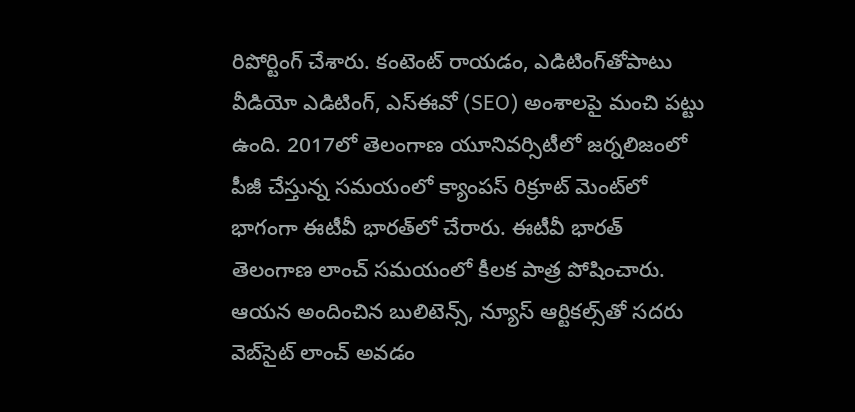రిపోర్టింగ్ చేశారు. కంటెంట్ రాయడం, ఎడిటింగ్‌తోపాటు వీడియో ఎడిటింగ్, ఎస్‌ఈవో (SEO) అంశాలపై మంచి పట్టు ఉంది. 2017లో తెలంగాణ యూనివర్సిటీలో జర్నలిజంలో పీజీ చేస్తున్న సమయంలో క్యాంపస్ రిక్రూట్ మెంట్‌లో భాగంగా ఈటీవీ భారత్‌లో చేరారు. ఈటీవీ భారత్ తెలంగాణ లాంచ్ సమయంలో కీలక పాత్ర పోషించారు. ఆయన అందించిన బులిటెన్స్, న్యూస్ ఆర్టికల్స్‌తో సదరు వెబ్‌సైట్ లాంచ్ అవడం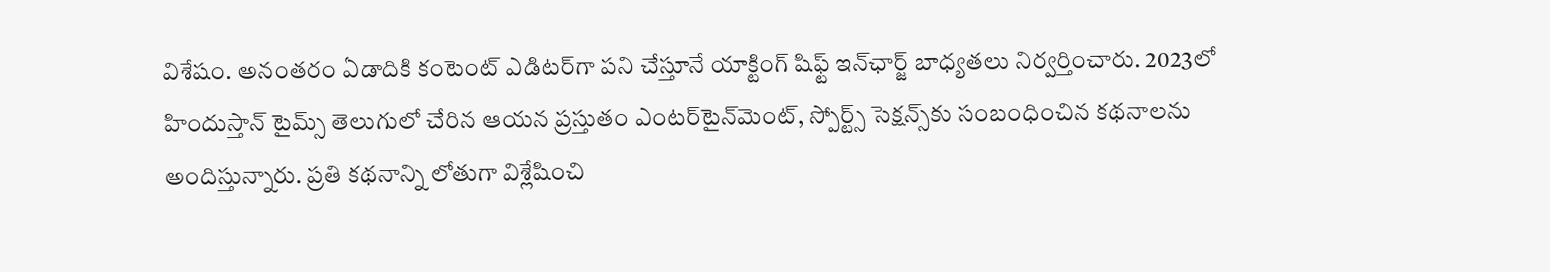విశేషం. అనంతరం ఏడాదికి కంటెంట్ ఎడిటర్‌గా పని చేస్తూనే యాక్టింగ్ షిఫ్ట్ ఇన్‌ఛార్జ్ బాధ్యతలు నిర్వర్తించారు. 2023లో హిందుస్తాన్ టైమ్స్ తెలుగులో చేరిన ఆయన ప్రస్తుతం ఎంటర్‌టైన్‌మెంట్, స్పోర్ట్స్ సెక్షన్స్‌కు సంబంధించిన కథనాలను అందిస్తున్నారు. ప్రతి కథనాన్ని లోతుగా విశ్లేషించి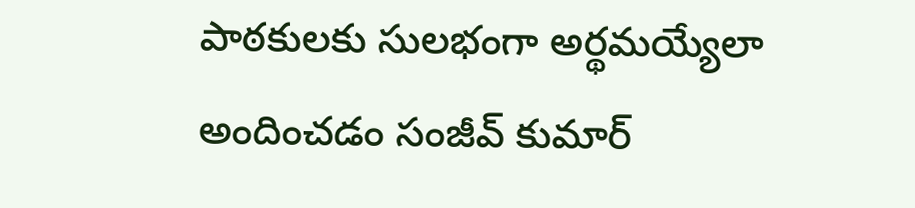పాఠకులకు సులభంగా అర్థమయ్యేలా అందించడం సంజీవ్ కుమార్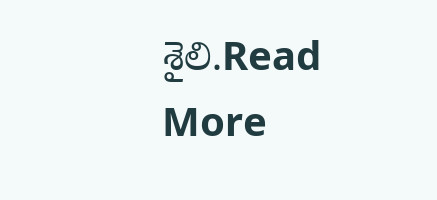శైలి.Read More